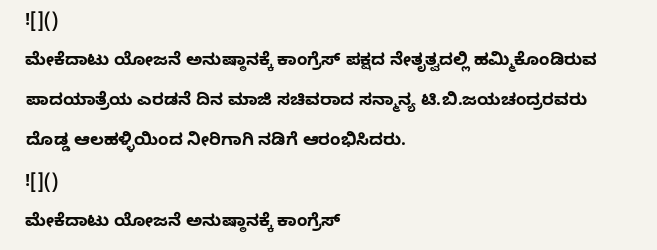![]()
ಮೇಕೆದಾಟು ಯೋಜನೆ ಅನುಷ್ಠಾನಕ್ಕೆ ಕಾಂಗ್ರೆಸ್ ಪಕ್ಷದ ನೇತೃತ್ವದಲ್ಲಿ ಹಮ್ಮಿಕೊಂಡಿರುವ ಪಾದಯಾತ್ರೆಯ ಎರಡನೆ ದಿನ ಮಾಜಿ ಸಚಿವರಾದ ಸನ್ಮಾನ್ಯ ಟಿ.ಬಿ.ಜಯಚಂದ್ರರವರು ದೊಡ್ಡ ಆಲಹಳ್ಳಿಯಿಂದ ನೀರಿಗಾಗಿ ನಡಿಗೆ ಆರಂಭಿಸಿದರು.
![]()
ಮೇಕೆದಾಟು ಯೋಜನೆ ಅನುಷ್ಠಾನಕ್ಕೆ ಕಾಂಗ್ರೆಸ್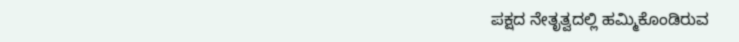ಪಕ್ಷದ ನೇತೃತ್ವದಲ್ಲಿ ಹಮ್ಮಿಕೊಂಡಿರುವ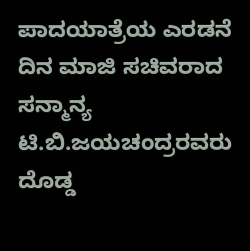ಪಾದಯಾತ್ರೆಯ ಎರಡನೆ ದಿನ ಮಾಜಿ ಸಚಿವರಾದ ಸನ್ಮಾನ್ಯ ಟಿ.ಬಿ.ಜಯಚಂದ್ರರವರು ದೊಡ್ಡ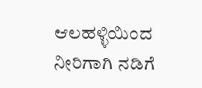ಆಲಹಳ್ಳಿಯಿಂದ ನೀರಿಗಾಗಿ ನಡಿಗೆ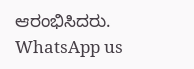ಆರಂಭಿಸಿದರು.
WhatsApp us